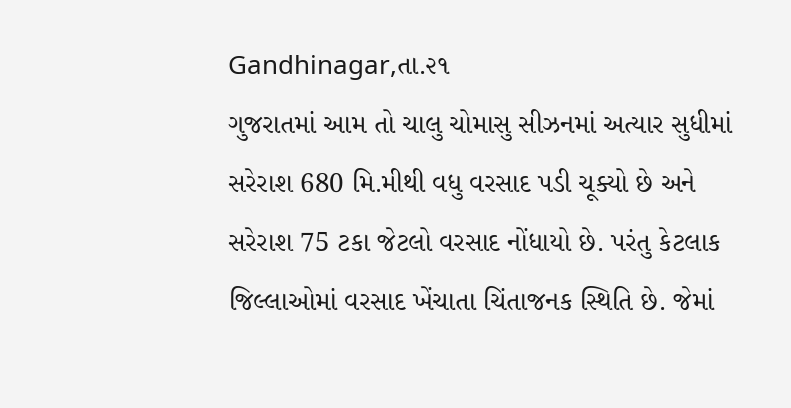Gandhinagar,તા.૨૧
ગુજરાતમાં આમ તો ચાલુ ચોમાસુ સીઝનમાં અત્યાર સુધીમાં સરેરાશ 680 મિ.મીથી વધુ વરસાદ પડી ચૂક્યો છે અને સરેરાશ 75 ટકા જેટલો વરસાદ નોંધાયો છે. પરંતુ કેટલાક જિલ્લાઓમાં વરસાદ ખેંચાતા ચિંતાજનક સ્થિતિ છે. જેમાં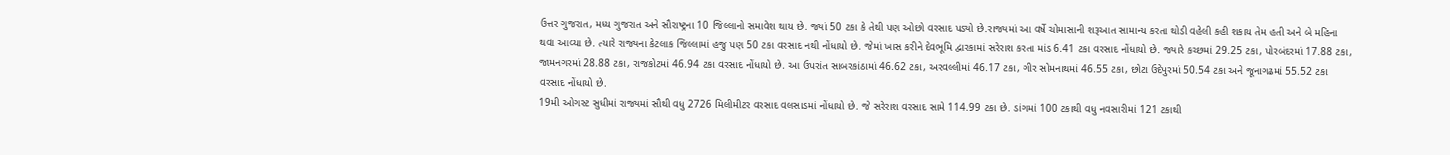ઉત્તર ગુજરાત, મધ્ય ગુજરાત અને સૌરાષ્ટ્રના 10 જિલ્લાનો સમાવેશ થાય છે. જ્યાં 50 ટકા કે તેથી પણ ઓછો વરસાદ પડ્યો છે.રાજ્યમાં આ વર્ષે ચોમાસાની શરૂઆત સામાન્ય કરતા થોડી વહેલી કહી શકાય તેમ હતી અને બે મહિના થવા આવ્યા છે. ત્યારે રાજ્યના કેટલાક જિલ્લામાં હજુ પણ 50 ટકા વરસાદ નથી નોંધાયો છે. જેમાં ખાસ કરીને દેવભૂમિ દ્વારકામાં સરેરાશ કરતા માંડ 6.41 ટકા વરસાદ નોંધાયો છે. જ્યારે કચ્છમાં 29.25 ટકા, પોરબંદરમાં 17.88 ટકા, જામનગરમાં 28.88 ટકા, રાજકોટમાં 46.94 ટકા વરસાદ નોંધાયો છે. આ ઉપરાંત સાબરકાંઠામાં 46.62 ટકા, અરવલ્લીમાં 46.17 ટકા, ગીર સોમનાથમાં 46.55 ટકા, છોટા ઉદેપુરમાં 50.54 ટકા અને જૂનાગઢમાં 55.52 ટકા વરસાદ નોંધાયો છે.
19મી ઓગસ્ટ સુધીમાં રાજ્યમાં સૌથી વધુ 2726 મિલીમીટર વરસાદ વલસાડમાં નોંધાયો છે. જે સરેરાશ વરસાદ સામે 114.99 ટકા છે. ડાંગમાં 100 ટકાથી વધુ નવસારીમાં 121 ટકાથી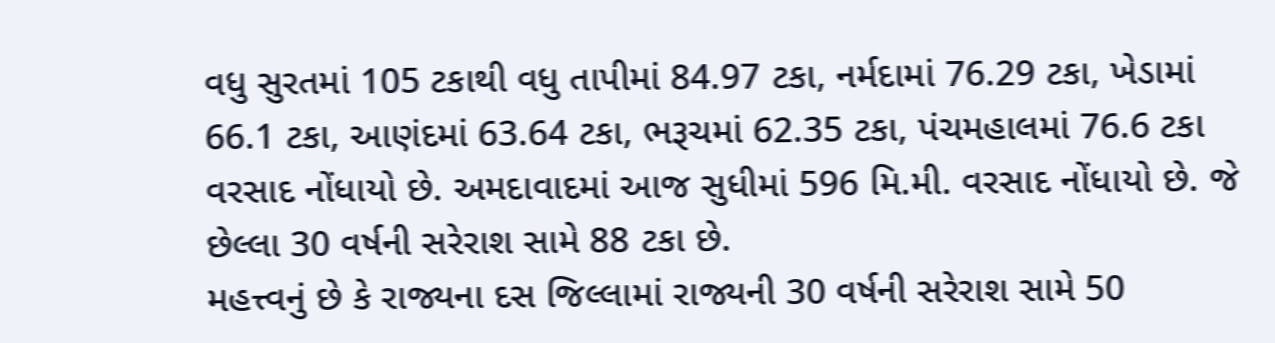વધુ સુરતમાં 105 ટકાથી વધુ તાપીમાં 84.97 ટકા, નર્મદામાં 76.29 ટકા, ખેડામાં 66.1 ટકા, આણંદમાં 63.64 ટકા, ભરૂચમાં 62.35 ટકા, પંચમહાલમાં 76.6 ટકા વરસાદ નોંધાયો છે. અમદાવાદમાં આજ સુધીમાં 596 મિ.મી. વરસાદ નોંધાયો છે. જે છેલ્લા 30 વર્ષની સરેરાશ સામે 88 ટકા છે.
મહત્ત્વનું છે કે રાજ્યના દસ જિલ્લામાં રાજ્યની 30 વર્ષની સરેરાશ સામે 50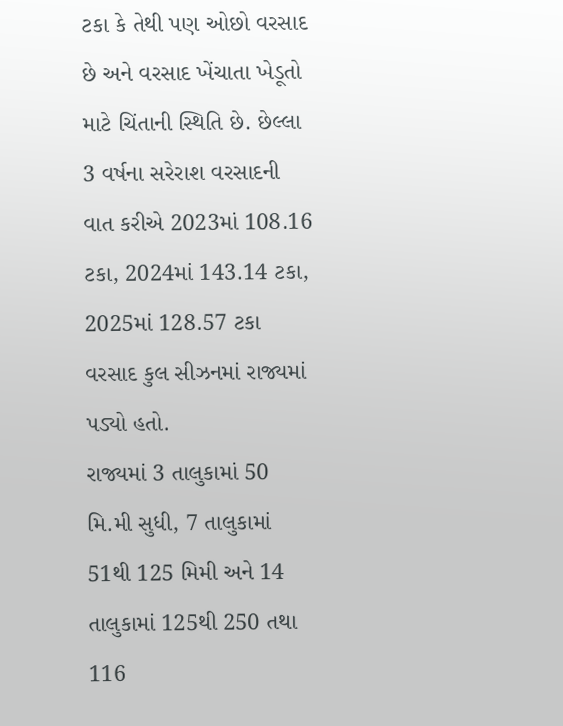ટકા કે તેથી પણ ઓછો વરસાદ છે અને વરસાદ ખેંચાતા ખેડૂતો માટે ચિંતાની સ્થિતિ છે. છેલ્લા 3 વર્ષના સરેરાશ વરસાદની વાત કરીએ 2023માં 108.16 ટકા, 2024માં 143.14 ટકા, 2025માં 128.57 ટકા વરસાદ કુલ સીઝનમાં રાજ્યમાં પડ્યો હતો.
રાજ્યમાં 3 તાલુકામાં 50 મિ.મી સુધી, 7 તાલુકામાં 51થી 125 મિમી અને 14 તાલુકામાં 125થી 250 તથા 116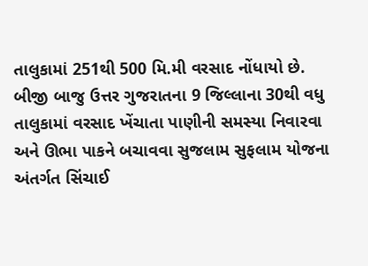તાલુકામાં 251થી 500 મિ.મી વરસાદ નોંધાયો છે. બીજી બાજુ ઉત્તર ગુજરાતના 9 જિલ્લાના 30થી વધુ તાલુકામાં વરસાદ ખેંચાતા પાણીની સમસ્યા નિવારવા અને ઊભા પાકને બચાવવા સુજલામ સુફલામ યોજના અંતર્ગત સિંચાઈ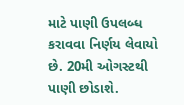માટે પાણી ઉપલબ્ધ કરાવવા નિર્ણય લેવાયો છે. 20મી ઓગસ્ટથી પાણી છોડાશે.